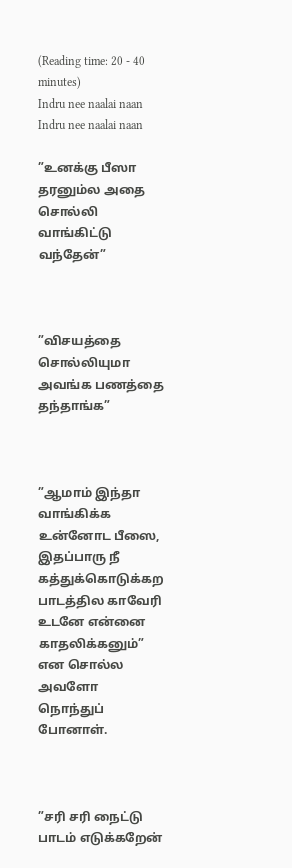(Reading time: 20 - 40 minutes)
Indru nee naalai naan
Indru nee naalai naan

”உனக்கு பீஸா தரனும்ல அதை சொல்லி வாங்கிட்டு வந்தேன்”



”விசயத்தை சொல்லியுமா அவங்க பணத்தை தந்தாங்க”



”ஆமாம் இந்தா வாங்கிக்க உன்னோட பீஸை, இதப்பாரு நீ கத்துக்கொடுக்கற பாடத்தில காவேரி உடனே என்னை காதலிக்கனும்” என சொல்ல அவளோ நொந்துப் போனாள்.



”சரி சரி நைட்டு பாடம் எடுக்கறேன்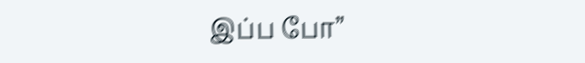இப்ப போ”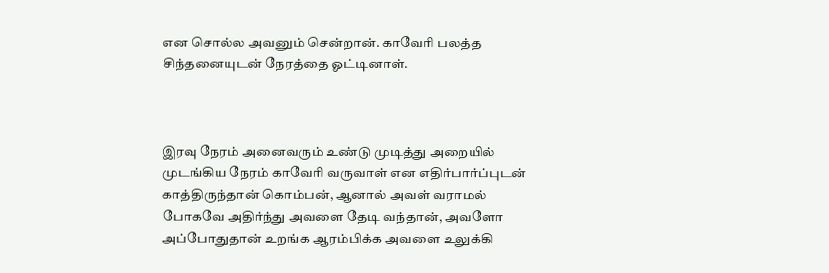என சொல்ல அவனும் சென்றான். காவேரி பலத்த சிந்தனையுடன் நேரத்தை ஓட்டினாள்.



இரவு நேரம் அனைவரும் உண்டு முடித்து அறையில் முடங்கிய நேரம் காவேரி வருவாள் என எதிர்பார்ப்புடன் காத்திருந்தான் கொம்பன், ஆனால் அவள் வராமல் போகவே அதிர்ந்து அவளை தேடி வந்தான், அவளோ அப்போதுதான் உறங்க ஆரம்பிக்க அவளை உலுக்கி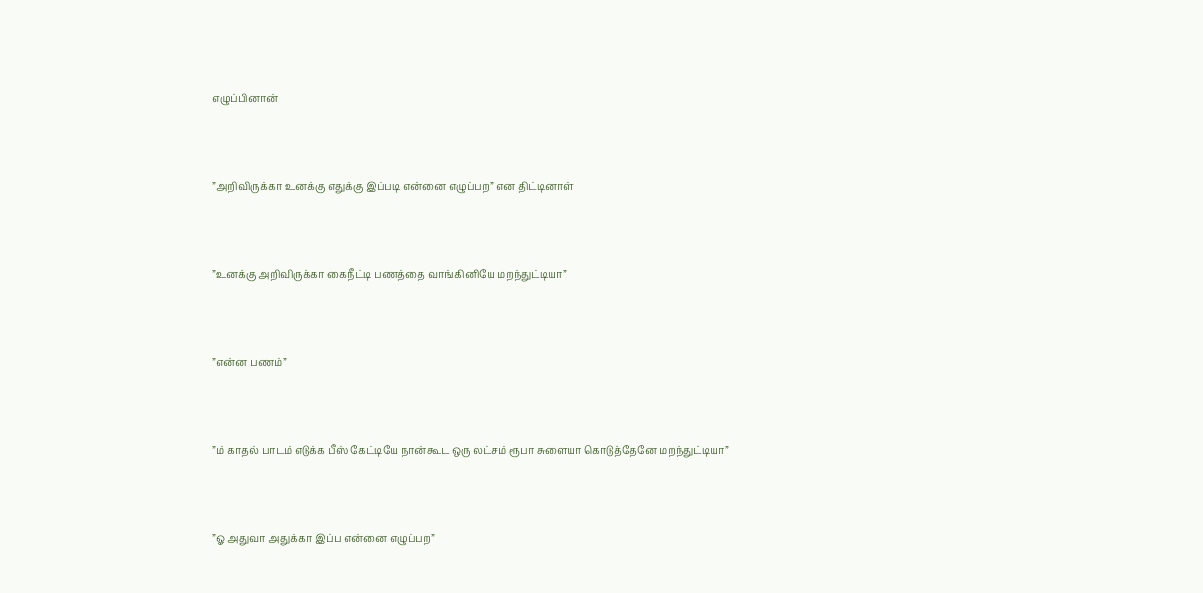எழுப்பினான்



”அறிவிருக்கா உனக்கு எதுக்கு இப்படி என்னை எழுப்பற” என திட்டினாள்



”உனக்கு அறிவிருக்கா கைநீட்டி பணத்தை வாங்கினியே மறந்துட்டியா”



”என்ன பணம்”



”ம் காதல் பாடம் எடுக்க பீஸ் கேட்டியே நான்கூட ஒரு லட்சம் ரூபா சுளையா கொடுத்தேனே மறந்துட்டியா”



”ஓ அதுவா அதுக்கா இப்ப என்னை எழுப்பற”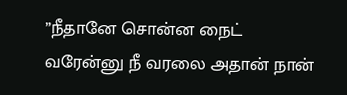”நீதானே சொன்ன நைட் வரேன்னு நீ வரலை அதான் நான்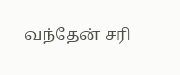வந்தேன் சரி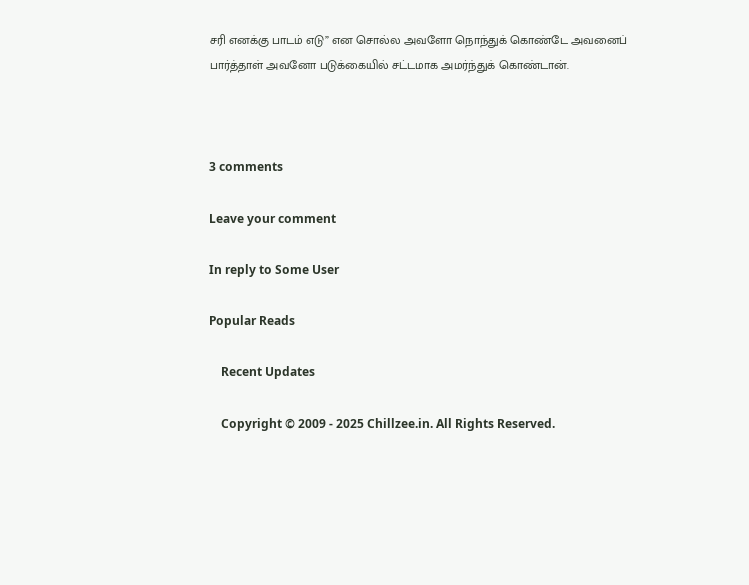சரி எனக்கு பாடம் எடு” என சொல்ல அவளோ நொந்துக் கொண்டே அவனைப் பார்த்தாள் அவனோ படுக்கையில் சட்டமாக அமர்ந்துக் கொண்டான்.



3 comments

Leave your comment

In reply to Some User

Popular Reads

    Recent Updates

    Copyright © 2009 - 2025 Chillzee.in. All Rights Reserved.